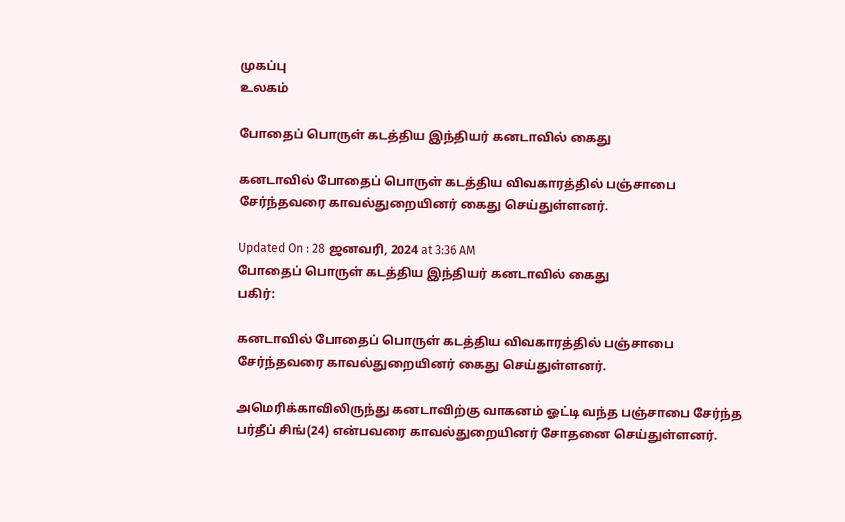முகப்பு
உலகம்

போதைப் பொருள் கடத்திய இந்தியர் கனடாவில் கைது

கனடாவில் போதைப் பொருள் கடத்திய விவகாரத்தில் பஞ்சாபை சேர்ந்தவரை காவல்துறையினர் கைது செய்துள்ளனர்.

Updated On : 28 ஜனவரி, 2024 at 3:36 AM
போதைப் பொருள் கடத்திய இந்தியர் கனடாவில் கைது
பகிர்:

கனடாவில் போதைப் பொருள் கடத்திய விவகாரத்தில் பஞ்சாபை சேர்ந்தவரை காவல்துறையினர் கைது செய்துள்ளனர்.

அமெரிக்காவிலிருந்து கனடாவிற்கு வாகனம் ஓட்டி வந்த பஞ்சாபை சேர்ந்த பர்தீப் சிங்(24) என்பவரை காவல்துறையினர் சோதனை செய்துள்ளனர்.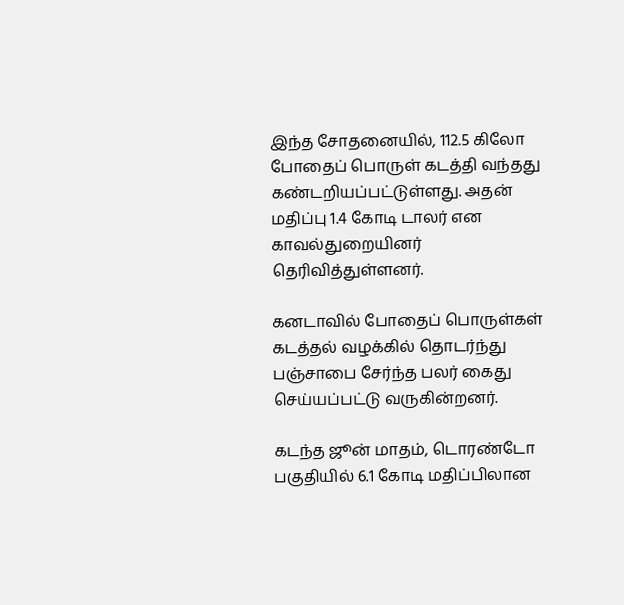இந்த சோதனையில், 112.5 கிலோ போதைப் பொருள் கடத்தி வந்தது கண்டறியப்பட்டுள்ளது. அதன் மதிப்பு 1.4 கோடி டாலர் என காவல்துறையினர் தெரிவித்துள்ளனர்.

கனடாவில் போதைப் பொருள்கள் கடத்தல் வழக்கில் தொடர்ந்து பஞ்சாபை சேர்ந்த பலர் கைது செய்யப்பட்டு வருகின்றனர்.

கடந்த ஜூன் மாதம், டொரண்டோ பகுதியில் 6.1 கோடி மதிப்பிலான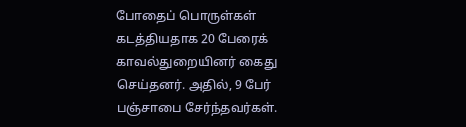போதைப் பொருள்கள் கடத்தியதாக 20 பேரைக் காவல்துறையினர் கைது செய்தனர். அதில், 9 பேர் பஞ்சாபை சேர்ந்தவர்கள்.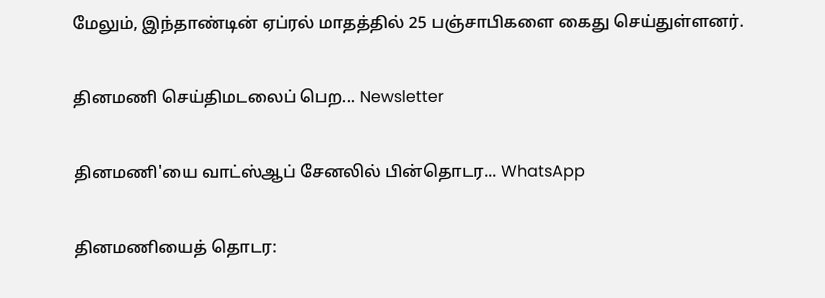மேலும், இந்தாண்டின் ஏப்ரல் மாதத்தில் 25 பஞ்சாபிகளை கைது செய்துள்ளனர்.

தினமணி செய்திமடலைப் பெற... Newsletter

தினமணி'யை வாட்ஸ்ஆப் சேனலில் பின்தொடர... WhatsApp

தினமணியைத் தொடர: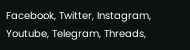Facebook, Twitter, Instagram, Youtube, Telegram, Threads,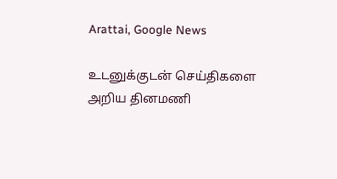Arattai, Google News

உடனுக்குடன் செய்திகளை அறிய தினமணி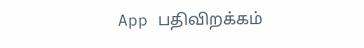App பதிவிறக்கம்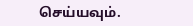செய்யவும்.